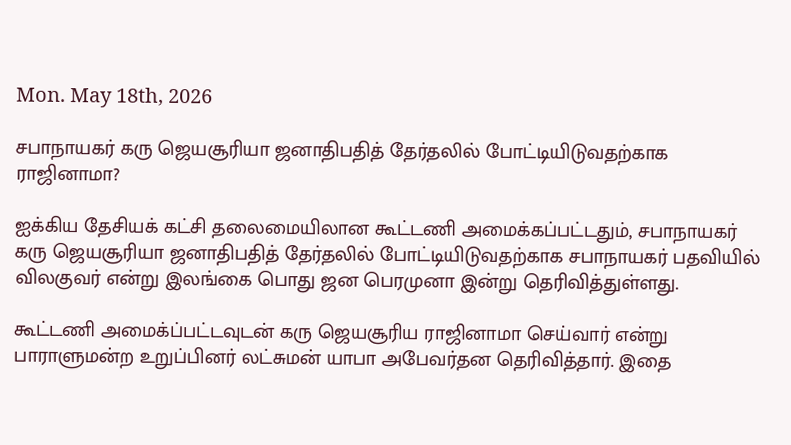Mon. May 18th, 2026

சபாநாயகர் கரு ஜெயசூரியா ஜனாதிபதித் தேர்தலில் போட்டியிடுவதற்காக ராஜினாமா?

ஐக்கிய தேசியக் கட்சி தலைமையிலான கூட்டணி அமைக்கப்பட்டதும், சபாநாயகர் கரு ஜெயசூரியா ஜனாதிபதித் தேர்தலில் போட்டியிடுவதற்காக சபாநாயகர் பதவியில் விலகுவர் என்று இலங்கை பொது ஜன பெரமுனா இன்று தெரிவித்துள்ளது.

கூட்டணி அமைக்ப்பட்டவுடன் கரு ஜெயசூரிய ராஜினாமா செய்வார் என்று பாராளுமன்ற உறுப்பினர் லட்சுமன் யாபா அபேவர்தன தெரிவித்தார். இதை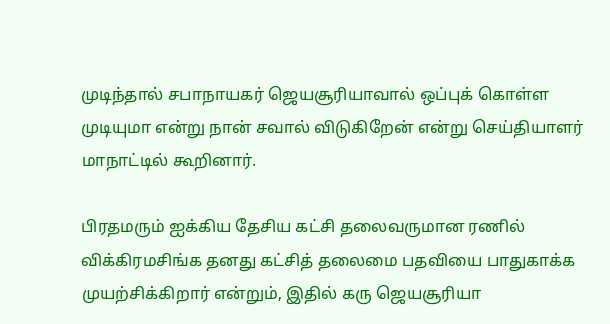முடிந்தால் சபாநாயகர் ஜெயசூரியாவால் ஒப்புக் கொள்ள முடியுமா என்று நான் சவால் விடுகிறேன் என்று செய்தியாளர் மாநாட்டில் கூறினார்.

பிரதமரும் ஐக்கிய தேசிய கட்சி தலைவருமான ரணில் விக்கிரமசிங்க தனது கட்சித் தலைமை பதவியை பாதுகாக்க முயற்சிக்கிறார் என்றும், இதில் கரு ஜெயசூரியா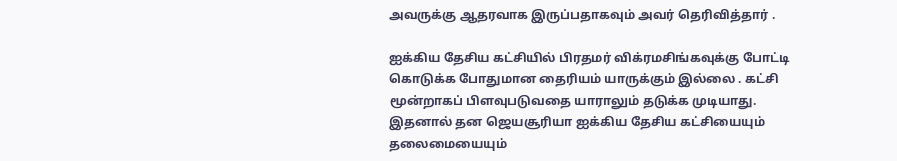அவருக்கு ஆதரவாக இருப்பதாகவும் அவர் தெரிவித்தார் .

ஐக்கிய தேசிய கட்சியில் பிரதமர் விக்ரமசிங்கவுக்கு போட்டி கொடுக்க போதுமான தைரியம் யாருக்கும் இல்லை . கட்சி மூன்றாகப் பிளவுபடுவதை யாராலும் தடுக்க முடியாது. இதனால் தன ஜெயசூரியா ஐக்கிய தேசிய கட்சியையும் தலைமையையும்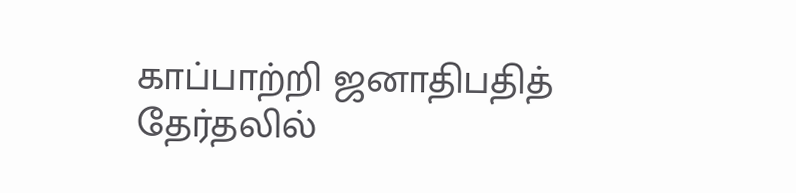காப்பாற்றி ஜனாதிபதித் தேர்தலில்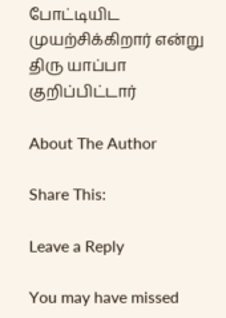போட்டியிட முயற்சிக்கிறார் என்று திரு யாப்பா குறிப்பிட்டார்

About The Author

Share This:

Leave a Reply

You may have missed